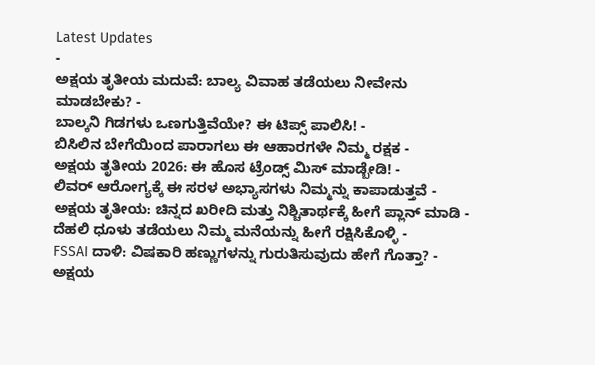Latest Updates
-
ಅಕ್ಷಯ ತೃತೀಯ ಮದುವೆ: ಬಾಲ್ಯ ವಿವಾಹ ತಡೆಯಲು ನೀವೇನು ಮಾಡಬೇಕು? -
ಬಾಲ್ಕನಿ ಗಿಡಗಳು ಒಣಗುತ್ತಿವೆಯೇ? ಈ ಟಿಪ್ಸ್ ಪಾಲಿಸಿ! -
ಬಿಸಿಲಿನ ಬೇಗೆಯಿಂದ ಪಾರಾಗಲು ಈ ಆಹಾರಗಳೇ ನಿಮ್ಮ ರಕ್ಷಕ -
ಅಕ್ಷಯ ತೃತೀಯ 2026: ಈ ಹೊಸ ಟ್ರೆಂಡ್ಸ್ ಮಿಸ್ ಮಾಡ್ಬೇಡಿ! -
ಲಿವರ್ ಆರೋಗ್ಯಕ್ಕೆ ಈ ಸರಳ ಅಭ್ಯಾಸಗಳು ನಿಮ್ಮನ್ನು ಕಾಪಾಡುತ್ತವೆ -
ಅಕ್ಷಯ ತೃತೀಯ: ಚಿನ್ನದ ಖರೀದಿ ಮತ್ತು ನಿಶ್ಚಿತಾರ್ಥಕ್ಕೆ ಹೀಗೆ ಪ್ಲಾನ್ ಮಾಡಿ -
ದೆಹಲಿ ಧೂಳು ತಡೆಯಲು ನಿಮ್ಮ ಮನೆಯನ್ನು ಹೀಗೆ ರಕ್ಷಿಸಿಕೊಳ್ಳಿ -
FSSAI ದಾಳಿ: ವಿಷಕಾರಿ ಹಣ್ಣುಗಳನ್ನು ಗುರುತಿಸುವುದು ಹೇಗೆ ಗೊತ್ತಾ? -
ಅಕ್ಷಯ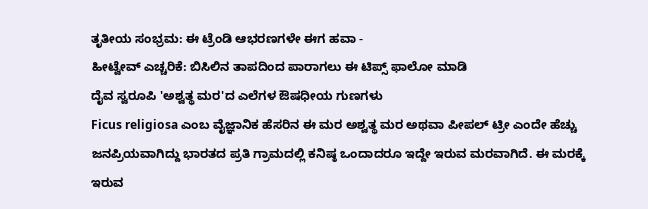ತೃತೀಯ ಸಂಭ್ರಮ: ಈ ಟ್ರೆಂಡಿ ಆಭರಣಗಳೇ ಈಗ ಹವಾ -
ಹೀಟ್ವೇವ್ ಎಚ್ಚರಿಕೆ: ಬಿಸಿಲಿನ ತಾಪದಿಂದ ಪಾರಾಗಲು ಈ ಟಿಪ್ಸ್ ಫಾಲೋ ಮಾಡಿ
ದೈವ ಸ್ವರೂಪಿ 'ಅಶ್ವತ್ಥ ಮರ'ದ ಎಲೆಗಳ ಔಷಧೀಯ ಗುಣಗಳು
Ficus religiosa ಎಂಬ ವೈಜ್ಞಾನಿಕ ಹೆಸರಿನ ಈ ಮರ ಅಶ್ವತ್ಥ ಮರ ಅಥವಾ ಪೀಪಲ್ ಟ್ರೀ ಎಂದೇ ಹೆಚ್ಚು ಜನಪ್ರಿಯವಾಗಿದ್ದು ಭಾರತದ ಪ್ರತಿ ಗ್ರಾಮದಲ್ಲಿ ಕನಿಷ್ಠ ಒಂದಾದರೂ ಇದ್ದೇ ಇರುವ ಮರವಾಗಿದೆ. ಈ ಮರಕ್ಕೆ ಇರುವ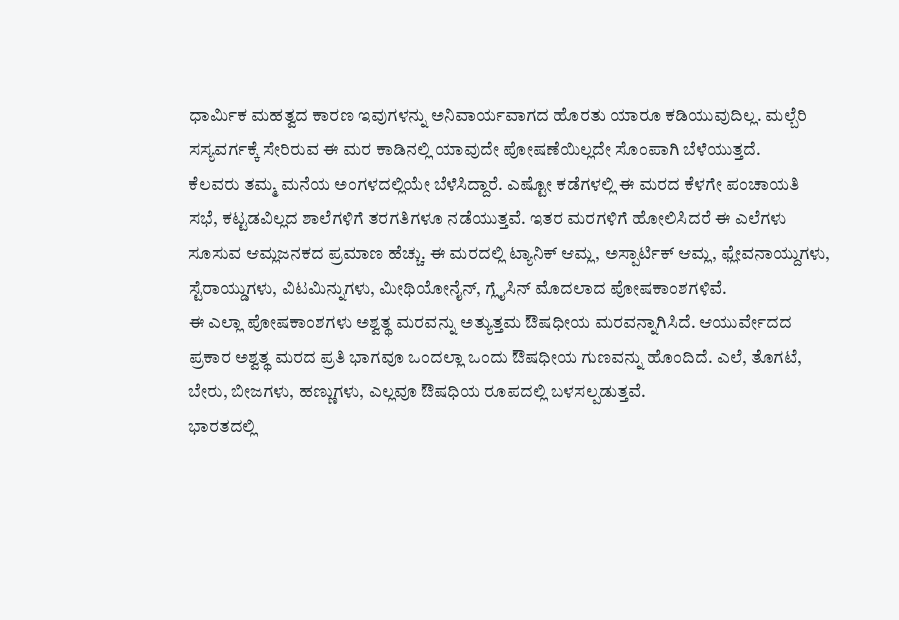ಧಾರ್ಮಿಕ ಮಹತ್ವದ ಕಾರಣ ಇವುಗಳನ್ನು ಅನಿವಾರ್ಯವಾಗದ ಹೊರತು ಯಾರೂ ಕಡಿಯುವುದಿಲ್ಲ. ಮಲ್ಬೆರಿ ಸಸ್ಯವರ್ಗಕ್ಕೆ ಸೇರಿರುವ ಈ ಮರ ಕಾಡಿನಲ್ಲಿ ಯಾವುದೇ ಪೋಷಣೆಯಿಲ್ಲದೇ ಸೊಂಪಾಗಿ ಬೆಳೆಯುತ್ತದೆ.
ಕೆಲವರು ತಮ್ಮ ಮನೆಯ ಅಂಗಳದಲ್ಲಿಯೇ ಬೆಳೆಸಿದ್ದಾರೆ. ಎಷ್ಟೋ ಕಡೆಗಳಲ್ಲಿ ಈ ಮರದ ಕೆಳಗೇ ಪಂಚಾಯತಿ ಸಭೆ, ಕಟ್ಟಡವಿಲ್ಲದ ಶಾಲೆಗಳಿಗೆ ತರಗತಿಗಳೂ ನಡೆಯುತ್ತವೆ. ಇತರ ಮರಗಳಿಗೆ ಹೋಲಿಸಿದರೆ ಈ ಎಲೆಗಳು ಸೂಸುವ ಆಮ್ಲಜನಕದ ಪ್ರಮಾಣ ಹೆಚ್ಚು. ಈ ಮರದಲ್ಲಿ ಟ್ಯಾನಿಕ್ ಆಮ್ಲ, ಅಸ್ಪಾರ್ಟಿಕ್ ಆಮ್ಲ, ಫ್ಲೇವನಾಯ್ದುಗಳು, ಸ್ಟೆರಾಯ್ಡುಗಳು, ವಿಟಮಿನ್ನುಗಳು, ಮೀಥಿಯೋನೈನ್, ಗ್ಲೈಸಿನ್ ಮೊದಲಾದ ಪೋಷಕಾಂಶಗಳಿವೆ.
ಈ ಎಲ್ಲಾ ಪೋಷಕಾಂಶಗಳು ಅಶ್ವತ್ಥ ಮರವನ್ನು ಅತ್ಯುತ್ತಮ ಔಷಧೀಯ ಮರವನ್ನಾಗಿಸಿದೆ. ಆಯುರ್ವೇದದ ಪ್ರಕಾರ ಅಶ್ವತ್ಥ ಮರದ ಪ್ರತಿ ಭಾಗವೂ ಒಂದಲ್ಲಾ ಒಂದು ಔಷಧೀಯ ಗುಣವನ್ನು ಹೊಂದಿದೆ. ಎಲೆ, ತೊಗಟೆ, ಬೇರು, ಬೀಜಗಳು, ಹಣ್ಣುಗಳು, ಎಲ್ಲವೂ ಔಷಧಿಯ ರೂಪದಲ್ಲಿ ಬಳಸಲ್ಪಡುತ್ತವೆ.
ಭಾರತದಲ್ಲಿ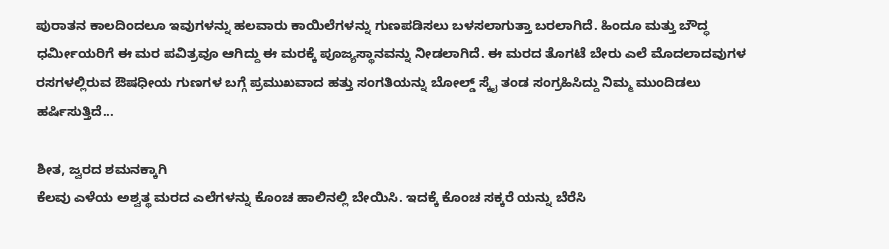ಪುರಾತನ ಕಾಲದಿಂದಲೂ ಇವುಗಳನ್ನು ಹಲವಾರು ಕಾಯಿಲೆಗಳನ್ನು ಗುಣಪಡಿಸಲು ಬಳಸಲಾಗುತ್ತಾ ಬರಲಾಗಿದೆ. ಹಿಂದೂ ಮತ್ತು ಬೌದ್ಧ ಧರ್ಮೀಯರಿಗೆ ಈ ಮರ ಪವಿತ್ರವೂ ಆಗಿದ್ದು ಈ ಮರಕ್ಕೆ ಪೂಜ್ಯಸ್ಥಾನವನ್ನು ನೀಡಲಾಗಿದೆ. ಈ ಮರದ ತೊಗಟೆ ಬೇರು ಎಲೆ ಮೊದಲಾದವುಗಳ ರಸಗಳಲ್ಲಿರುವ ಔಷಧೀಯ ಗುಣಗಳ ಬಗ್ಗೆ ಪ್ರಮುಖವಾದ ಹತ್ತು ಸಂಗತಿಯನ್ನು ಬೋಲ್ಡ್ ಸ್ಕೈ ತಂಡ ಸಂಗ್ರಹಿಸಿದ್ದು ನಿಮ್ಮ ಮುಂದಿಡಲು ಹರ್ಷಿಸುತ್ತಿದೆ...

ಶೀತ, ಜ್ವರದ ಶಮನಕ್ಕಾಗಿ
ಕೆಲವು ಎಳೆಯ ಅಶ್ವತ್ಥ ಮರದ ಎಲೆಗಳನ್ನು ಕೊಂಚ ಹಾಲಿನಲ್ಲಿ ಬೇಯಿಸಿ. ಇದಕ್ಕೆ ಕೊಂಚ ಸಕ್ಕರೆ ಯನ್ನು ಬೆರೆಸಿ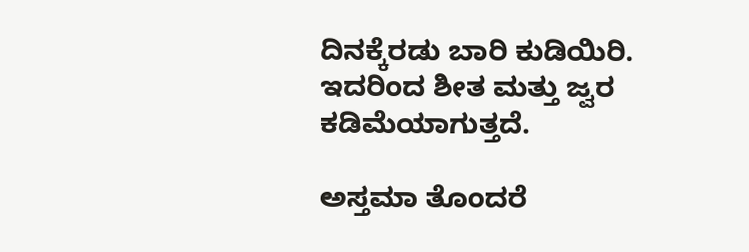ದಿನಕ್ಕೆರಡು ಬಾರಿ ಕುಡಿಯಿರಿ. ಇದರಿಂದ ಶೀತ ಮತ್ತು ಜ್ವರ ಕಡಿಮೆಯಾಗುತ್ತದೆ.

ಅಸ್ತಮಾ ತೊಂದರೆ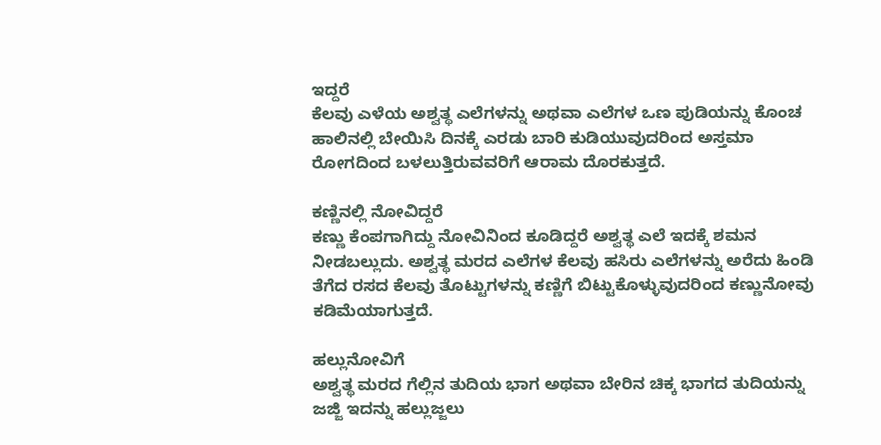ಇದ್ದರೆ
ಕೆಲವು ಎಳೆಯ ಅಶ್ವತ್ಥ ಎಲೆಗಳನ್ನು ಅಥವಾ ಎಲೆಗಳ ಒಣ ಪುಡಿಯನ್ನು ಕೊಂಚ ಹಾಲಿನಲ್ಲಿ ಬೇಯಿಸಿ ದಿನಕ್ಕೆ ಎರಡು ಬಾರಿ ಕುಡಿಯುವುದರಿಂದ ಅಸ್ತಮಾ ರೋಗದಿಂದ ಬಳಲುತ್ತಿರುವವರಿಗೆ ಆರಾಮ ದೊರಕುತ್ತದೆ.

ಕಣ್ಣಿನಲ್ಲಿ ನೋವಿದ್ದರೆ
ಕಣ್ಣು ಕೆಂಪಗಾಗಿದ್ದು ನೋವಿನಿಂದ ಕೂಡಿದ್ದರೆ ಅಶ್ವತ್ಥ ಎಲೆ ಇದಕ್ಕೆ ಶಮನ ನೀಡಬಲ್ಲುದು. ಅಶ್ವತ್ಥ ಮರದ ಎಲೆಗಳ ಕೆಲವು ಹಸಿರು ಎಲೆಗಳನ್ನು ಅರೆದು ಹಿಂಡಿ ತೆಗೆದ ರಸದ ಕೆಲವು ತೊಟ್ಟುಗಳನ್ನು ಕಣ್ಣಿಗೆ ಬಿಟ್ಟುಕೊಳ್ಳುವುದರಿಂದ ಕಣ್ಣುನೋವು ಕಡಿಮೆಯಾಗುತ್ತದೆ.

ಹಲ್ಲುನೋವಿಗೆ
ಅಶ್ವತ್ಥ ಮರದ ಗೆಲ್ಲಿನ ತುದಿಯ ಭಾಗ ಅಥವಾ ಬೇರಿನ ಚಿಕ್ಕ ಭಾಗದ ತುದಿಯನ್ನು ಜಜ್ಜಿ ಇದನ್ನು ಹಲ್ಲುಜ್ಜಲು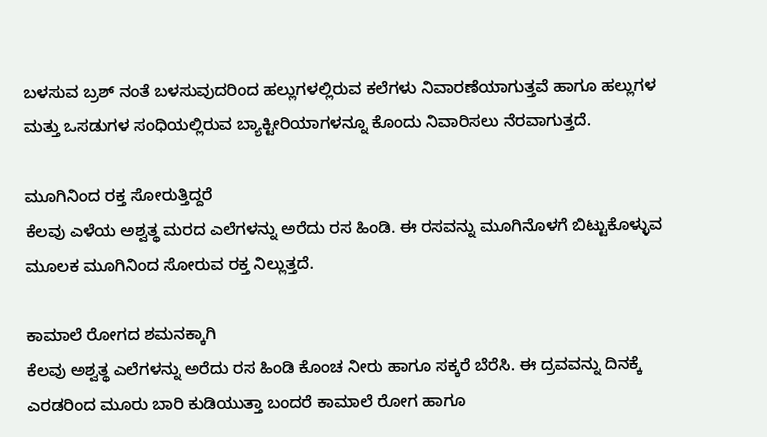ಬಳಸುವ ಬ್ರಶ್ ನಂತೆ ಬಳಸುವುದರಿಂದ ಹಲ್ಲುಗಳಲ್ಲಿರುವ ಕಲೆಗಳು ನಿವಾರಣೆಯಾಗುತ್ತವೆ ಹಾಗೂ ಹಲ್ಲುಗಳ ಮತ್ತು ಒಸಡುಗಳ ಸಂಧಿಯಲ್ಲಿರುವ ಬ್ಯಾಕ್ಟೀರಿಯಾಗಳನ್ನೂ ಕೊಂದು ನಿವಾರಿಸಲು ನೆರವಾಗುತ್ತದೆ.

ಮೂಗಿನಿಂದ ರಕ್ತ ಸೋರುತ್ತಿದ್ದರೆ
ಕೆಲವು ಎಳೆಯ ಅಶ್ವತ್ಥ ಮರದ ಎಲೆಗಳನ್ನು ಅರೆದು ರಸ ಹಿಂಡಿ. ಈ ರಸವನ್ನು ಮೂಗಿನೊಳಗೆ ಬಿಟ್ಟುಕೊಳ್ಳುವ ಮೂಲಕ ಮೂಗಿನಿಂದ ಸೋರುವ ರಕ್ತ ನಿಲ್ಲುತ್ತದೆ.

ಕಾಮಾಲೆ ರೋಗದ ಶಮನಕ್ಕಾಗಿ
ಕೆಲವು ಅಶ್ವತ್ಥ ಎಲೆಗಳನ್ನು ಅರೆದು ರಸ ಹಿಂಡಿ ಕೊಂಚ ನೀರು ಹಾಗೂ ಸಕ್ಕರೆ ಬೆರೆಸಿ. ಈ ದ್ರವವನ್ನು ದಿನಕ್ಕೆ ಎರಡರಿಂದ ಮೂರು ಬಾರಿ ಕುಡಿಯುತ್ತಾ ಬಂದರೆ ಕಾಮಾಲೆ ರೋಗ ಹಾಗೂ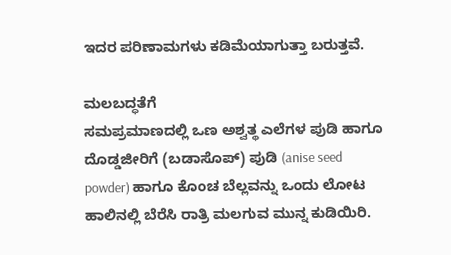ಇದರ ಪರಿಣಾಮಗಳು ಕಡಿಮೆಯಾಗುತ್ತಾ ಬರುತ್ತವೆ.

ಮಲಬದ್ಧತೆಗೆ
ಸಮಪ್ರಮಾಣದಲ್ಲಿ ಒಣ ಅಶ್ವತ್ಥ ಎಲೆಗಳ ಪುಡಿ ಹಾಗೂ ದೊಡ್ಡಜೀರಿಗೆ (ಬಡಾಸೊಪ್) ಪುಡಿ (anise seed powder) ಹಾಗೂ ಕೊಂಚ ಬೆಲ್ಲವನ್ನು ಒಂದು ಲೋಟ ಹಾಲಿನಲ್ಲಿ ಬೆರೆಸಿ ರಾತ್ರಿ ಮಲಗುವ ಮುನ್ನ ಕುಡಿಯಿರಿ.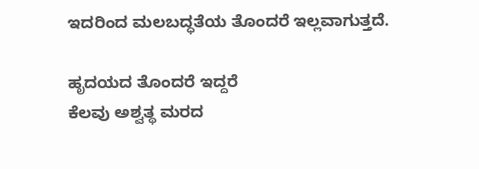ಇದರಿಂದ ಮಲಬದ್ಧತೆಯ ತೊಂದರೆ ಇಲ್ಲವಾಗುತ್ತದೆ.

ಹೃದಯದ ತೊಂದರೆ ಇದ್ದರೆ
ಕೆಲವು ಅಶ್ವತ್ಥ ಮರದ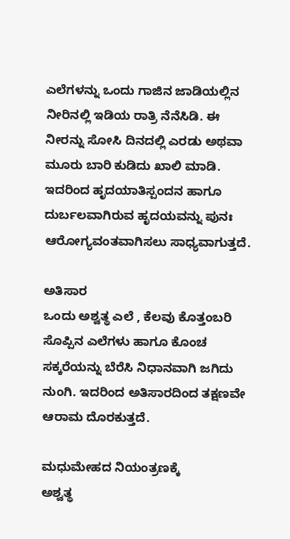ಎಲೆಗಳನ್ನು ಒಂದು ಗಾಜಿನ ಜಾಡಿಯಲ್ಲಿನ ನೀರಿನಲ್ಲಿ ಇಡಿಯ ರಾತ್ರಿ ನೆನೆಸಿಡಿ. ಈ ನೀರನ್ನು ಸೋಸಿ ದಿನದಲ್ಲಿ ಎರಡು ಅಥವಾ ಮೂರು ಬಾರಿ ಕುಡಿದು ಖಾಲಿ ಮಾಡಿ. ಇದರಿಂದ ಹೃದಯಾತಿಸ್ಪಂದನ ಹಾಗೂ ದುರ್ಬಲವಾಗಿರುವ ಹೃದಯವನ್ನು ಪುನಃ ಆರೋಗ್ಯವಂತವಾಗಿಸಲು ಸಾಧ್ಯವಾಗುತ್ತದೆ.

ಅತಿಸಾರ
ಒಂದು ಅಶ್ವತ್ಥ ಎಲೆ , ಕೆಲವು ಕೊತ್ತಂಬರಿ ಸೊಪ್ಪಿನ ಎಲೆಗಳು ಹಾಗೂ ಕೊಂಚ ಸಕ್ಕರೆಯನ್ನು ಬೆರೆಸಿ ನಿಧಾನವಾಗಿ ಜಗಿದು ನುಂಗಿ. ಇದರಿಂದ ಅತಿಸಾರದಿಂದ ತಕ್ಷಣವೇ ಆರಾಮ ದೊರಕುತ್ತದೆ.

ಮಧುಮೇಹದ ನಿಯಂತ್ರಣಕ್ಕೆ
ಅಶ್ವತ್ಥ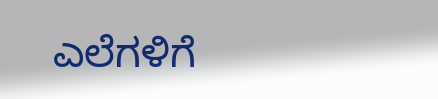ಎಲೆಗಳಿಗೆ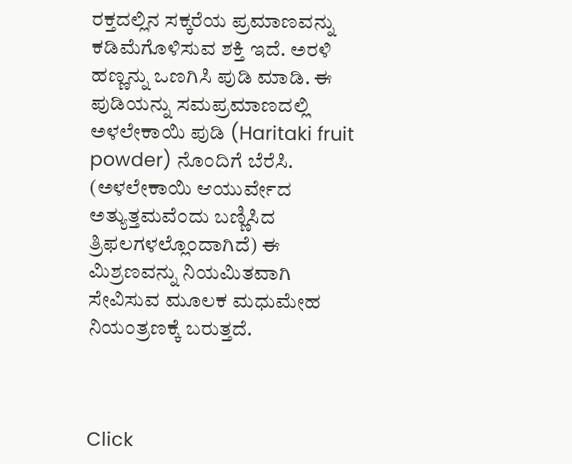ರಕ್ತದಲ್ಲಿನ ಸಕ್ಕರೆಯ ಪ್ರಮಾಣವನ್ನು ಕಡಿಮೆಗೊಳಿಸುವ ಶಕ್ತಿ ಇದೆ. ಅರಳಿ ಹಣ್ಣನ್ನು ಒಣಗಿಸಿ ಪುಡಿ ಮಾಡಿ. ಈ ಪುಡಿಯನ್ನು ಸಮಪ್ರಮಾಣದಲ್ಲಿ ಅಳಲೇಕಾಯಿ ಪುಡಿ (Haritaki fruit powder) ನೊಂದಿಗೆ ಬೆರೆಸಿ. (ಅಳಲೇಕಾಯಿ ಆಯುರ್ವೇದ ಅತ್ಯುತ್ತಮವೆಂದು ಬಣ್ಣಿಸಿದ ತ್ರಿಫಲಗಳಲ್ಲೊಂದಾಗಿದೆ) ಈ ಮಿಶ್ರಣವನ್ನು ನಿಯಮಿತವಾಗಿ ಸೇವಿಸುವ ಮೂಲಕ ಮಧುಮೇಹ ನಿಯಂತ್ರಣಕ್ಕೆ ಬರುತ್ತದೆ.



Click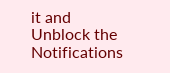it and Unblock the Notifications